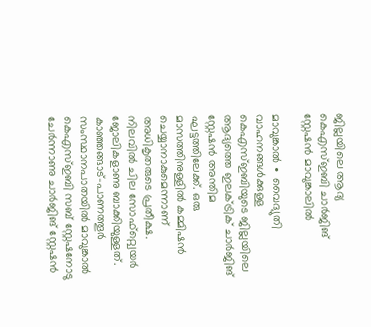ജില്ലയിലെ ആദ്യ കെഎസ്ഇബി ചാർജിങ് സ്റ്റേഷൻ മാവുങ്കാലിൽ

മാവുങ്കാൽ ∙ വൈദ്യുതി വാഹനങ്ങൾക്കുള്ള കെഎസ്ഇബിയുടെ ജില്ലയിലെ ആദ്യത്തെ ഇലക്ട്രിക് ചാർജിങ് സ്റ്റേഷൻ അന്തിമ ഘട്ടത്തിലേക്ക്. ഒരു മാസത്തിനുള്ളിൽ കമ്മിഷൻ ചെയ്യാനാകുമെന്നാണ് അധികൃതരുടെ പ്രതീക്ഷ. നിലവിൽ ചില സോഫ്റ്റ്വെയർ ജോലികളാണു ബാക്കിയുള്ളത്. കാഞ്ഞങ്ങാട്-പാണത്തൂർ സംസ്ഥാനപാതയിൽ മാവുങ്കാൽ കെഎസ്ഇബി സബ് സ്റ്റേഷനോടു ചേർന്നാണു ചാർജിങ് സ്റ്റേഷൻ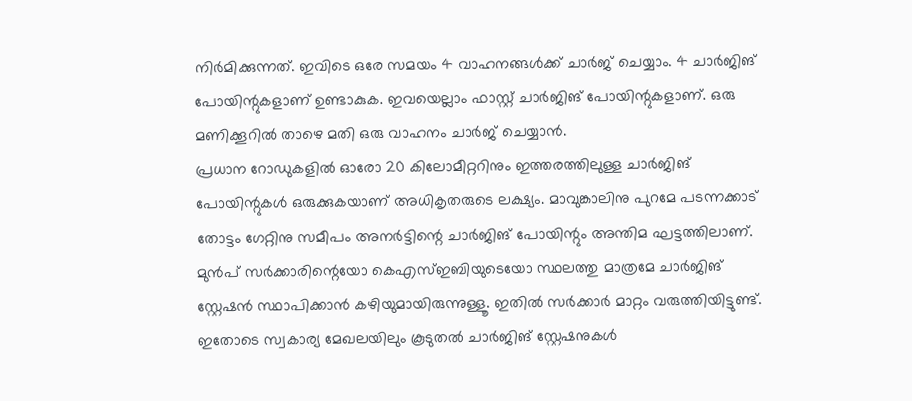നിർമിക്കുന്നത്. ഇവിടെ ഒരേ സമയം 4 വാഹനങ്ങൾക്ക് ചാർജ് ചെയ്യാം. 4 ചാർജിങ് പോയിന്റുകളാണ് ഉണ്ടാകുക. ഇവയെല്ലാം ഫാസ്റ്റ് ചാർജിങ് പോയിന്റുകളാണ്. ഒരു മണിക്കൂറിൽ താഴെ മതി ഒരു വാഹനം ചാർജ് ചെയ്യാൻ.
പ്രധാന റോഡുകളിൽ ഓരോ 20 കിലോമീറ്ററിനും ഇത്തരത്തിലുള്ള ചാർജിങ് പോയിന്റുകൾ ഒരുക്കുകയാണ് അധികൃതരുടെ ലക്ഷ്യം. മാവുങ്കാലിനു പുറമേ പടന്നക്കാട് തോട്ടം ഗേറ്റിനു സമീപം അനർട്ടിന്റെ ചാർജിങ് പോയിന്റും അന്തിമ ഘട്ടത്തിലാണ്. മുൻപ് സർക്കാരിന്റെയോ കെഎസ്ഇബിയുടെയോ സ്ഥലത്തു മാത്രമേ ചാർജിങ് സ്റ്റേഷൻ സ്ഥാപിക്കാൻ കഴിയുമായിരുന്നുള്ളൂ. ഇതിൽ സർക്കാർ മാറ്റം വരുത്തിയിട്ടുണ്ട്. ഇതോടെ സ്വകാര്യ മേഖലയിലും കൂടുതൽ ചാർജിങ് സ്റ്റേഷനുകൾ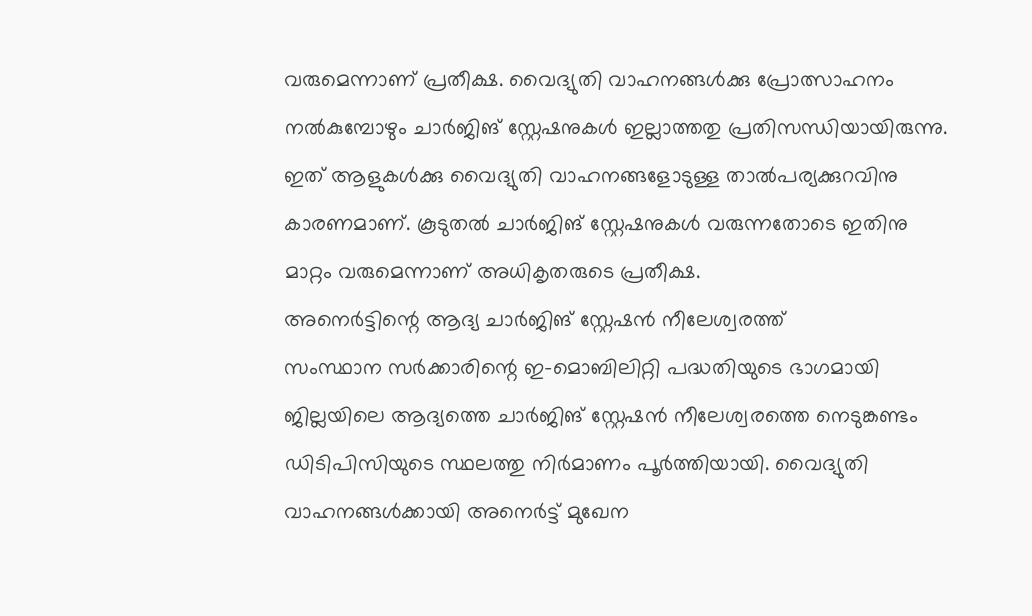വരുമെന്നാണ് പ്രതീക്ഷ. വൈദ്യുതി വാഹനങ്ങൾക്കു പ്രോത്സാഹനം നൽകുമ്പോഴും ചാർജിങ് സ്റ്റേഷനുകൾ ഇല്ലാത്തതു പ്രതിസന്ധിയായിരുന്നു. ഇത് ആളുകൾക്കു വൈദ്യുതി വാഹനങ്ങളോടുള്ള താൽപര്യക്കുറവിനു കാരണമാണ്. കൂടുതൽ ചാർജിങ് സ്റ്റേഷനുകൾ വരുന്നതോടെ ഇതിനു മാറ്റം വരുമെന്നാണ് അധികൃതരുടെ പ്രതീക്ഷ.
അനെർട്ടിന്റെ ആദ്യ ചാർജിങ് സ്റ്റേഷൻ നീലേശ്വരത്ത്
സംസ്ഥാന സർക്കാരിന്റെ ഇ-മൊബിലിറ്റി പദ്ധതിയുടെ ഭാഗമായി ജില്ലയിലെ ആദ്യത്തെ ചാർജിങ് സ്റ്റേഷൻ നീലേശ്വരത്തെ നെടുങ്കണ്ടം ഡിടിപിസിയുടെ സ്ഥലത്തു നിർമാണം പൂർത്തിയായി. വൈദ്യുതി വാഹനങ്ങൾക്കായി അനെർട്ട് മുഖേന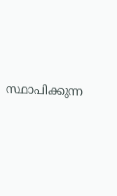സ്ഥാപിക്കുന്ന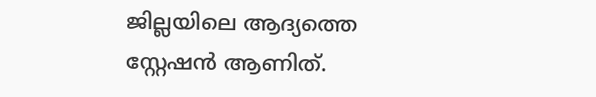ജില്ലയിലെ ആദ്യത്തെ സ്റ്റേഷൻ ആണിത്.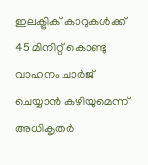ഇലക്ട്രിക് കാറുകൾക്ക് 45 മിനിറ്റ് കൊണ്ടു വാഹനം ചാർജ് ചെയ്യാൻ കഴിയുമെന്ന് അധികൃതർ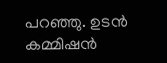പറഞ്ഞു. ഉടൻ കമ്മിഷൻ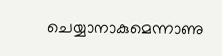ചെയ്യാനാകുമെന്നാണു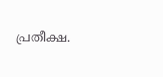പ്രതീക്ഷ.